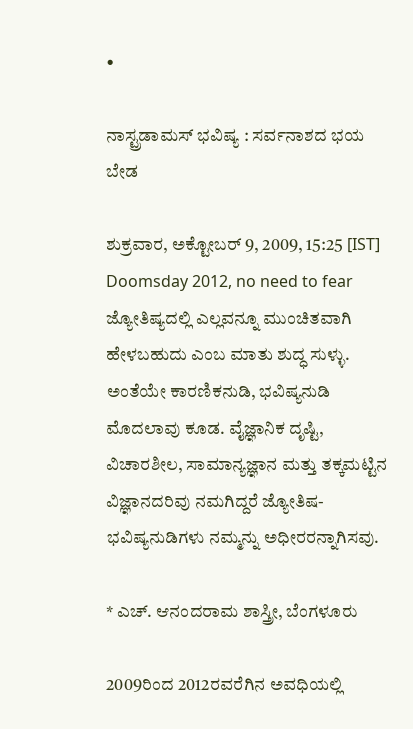•

ನಾಸ್ಟ್ರಡಾಮಸ್ ಭವಿಷ್ಯ : ಸರ್ವನಾಶದ ಭಯ ಬೇಡ

ಶುಕ್ರವಾರ, ಅಕ್ಟೋಬರ್ 9, 2009, 15:25 [IST]
Doomsday 2012, no need to fear
ಜ್ಯೋತಿಷ್ಯದಲ್ಲಿ ಎಲ್ಲವನ್ನೂ ಮುಂಚಿತವಾಗಿ ಹೇಳಬಹುದು ಎಂಬ ಮಾತು ಶುದ್ಧ ಸುಳ್ಳು. ಅಂತೆಯೇ ಕಾರಣಿಕನುಡಿ, ಭವಿಷ್ಯನುಡಿ ಮೊದಲಾವು ಕೂಡ. ವೈಜ್ಞಾನಿಕ ದೃಷ್ಟಿ, ವಿಚಾರಶೀಲ, ಸಾಮಾನ್ಯಜ್ಞಾನ ಮತ್ತು ತಕ್ಕಮಟ್ಟಿನ ವಿಜ್ಞಾನದರಿವು ನಮಗಿದ್ದರೆ ಜ್ಯೋತಿಷ-ಭವಿಷ್ಯನುಡಿಗಳು ನಮ್ಮನ್ನು ಅಧೀರರನ್ನಾಗಿಸವು.

* ಎಚ್. ಆನಂದರಾಮ ಶಾಸ್ತ್ರೀ, ಬೆಂಗಳೂರು

2009ರಿಂದ 2012ರವರೆಗಿನ ಅವಧಿಯಲ್ಲಿ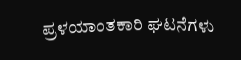ಪ್ರಳಯಾಂತಕಾರಿ ಘಟನೆಗಳು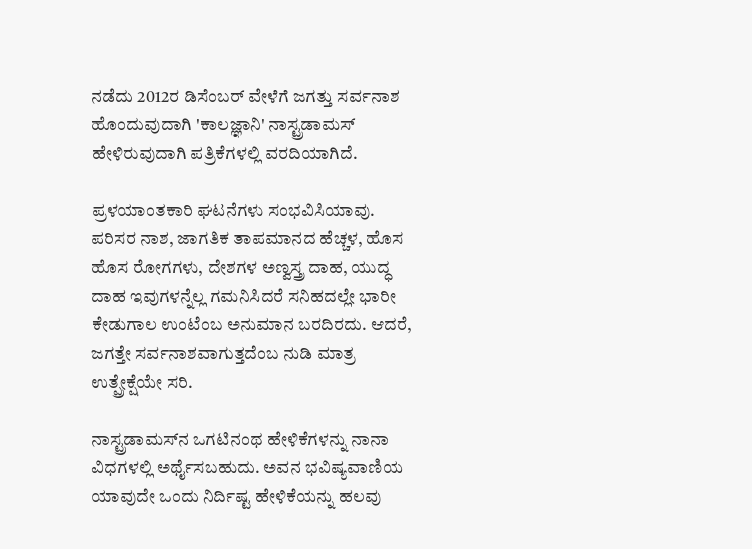ನಡೆದು 2012ರ ಡಿಸೆಂಬರ್ ವೇಳೆಗೆ ಜಗತ್ತು ಸರ್ವನಾಶ ಹೊಂದುವುದಾಗಿ 'ಕಾಲಜ್ಞಾನಿ' ನಾಸ್ಟ್ರಡಾಮಸ್ ಹೇಳಿರುವುದಾಗಿ ಪತ್ರಿಕೆಗಳಲ್ಲಿ ವರದಿಯಾಗಿದೆ.

ಪ್ರಳಯಾಂತಕಾರಿ ಘಟನೆಗಳು ಸಂಭವಿಸಿಯಾವು. ಪರಿಸರ ನಾಶ, ಜಾಗತಿಕ ತಾಪಮಾನದ ಹೆಚ್ಚಳ, ಹೊಸ ಹೊಸ ರೋಗಗಳು, ದೇಶಗಳ ಅಣ್ವಸ್ತ್ರ ದಾಹ, ಯುದ್ಧ ದಾಹ ಇವುಗಳನ್ನೆಲ್ಲ ಗಮನಿಸಿದರೆ ಸನಿಹದಲ್ಲೇ ಭಾರೀ ಕೇಡುಗಾಲ ಉಂಟೆಂಬ ಅನುಮಾನ ಬರದಿರದು. ಆದರೆ, ಜಗತ್ತೇ ಸರ್ವನಾಶವಾಗುತ್ತದೆಂಬ ನುಡಿ ಮಾತ್ರ ಉತ್ಪ್ರೇಕ್ಷೆಯೇ ಸರಿ.

ನಾಸ್ಟ್ರಡಾಮಸ್‌ನ ಒಗಟಿನಂಥ ಹೇಳಿಕೆಗಳನ್ನು ನಾನಾ ವಿಧಗಳಲ್ಲಿ ಅರ್ಥೈಸಬಹುದು. ಅವನ ಭವಿಷ್ಯವಾಣಿಯ ಯಾವುದೇ ಒಂದು ನಿರ್ದಿಷ್ಟ ಹೇಳಿಕೆಯನ್ನು ಹಲವು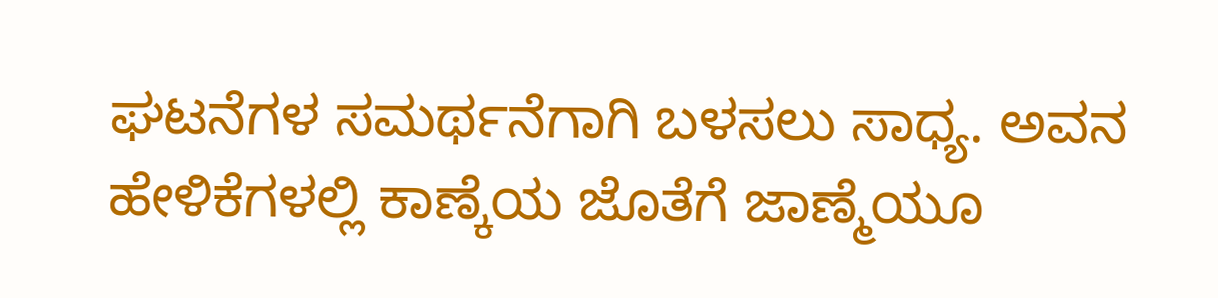ಘಟನೆಗಳ ಸಮರ್ಥನೆಗಾಗಿ ಬಳಸಲು ಸಾಧ್ಯ. ಅವನ ಹೇಳಿಕೆಗಳಲ್ಲಿ ಕಾಣ್ಕೆಯ ಜೊತೆಗೆ ಜಾಣ್ಮೆಯೂ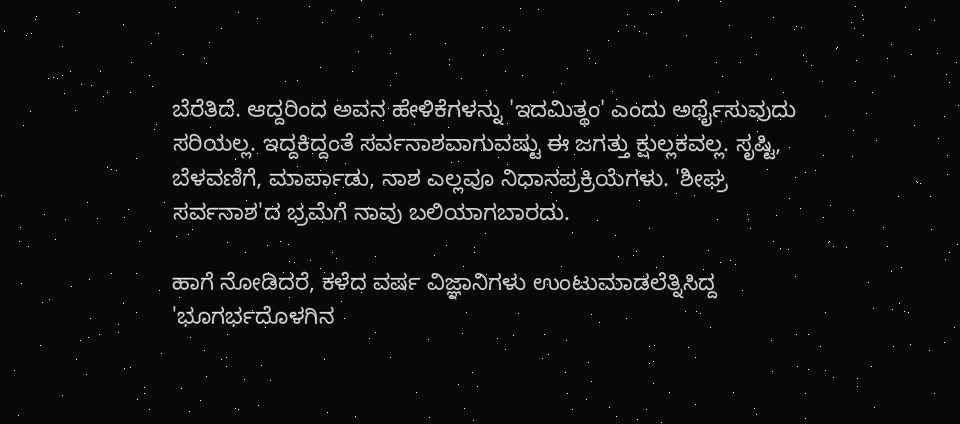ಬೆರೆತಿದೆ. ಆದ್ದರಿಂದ ಅವನ ಹೇಳಿಕೆಗಳನ್ನು 'ಇದಮಿತ್ಥಂ' ಎಂದು ಅರ್ಥೈಸುವುದು ಸರಿಯಲ್ಲ. ಇದ್ದಕಿದ್ದಂತೆ ಸರ್ವನಾಶವಾಗುವಷ್ಟು ಈ ಜಗತ್ತು ಕ್ಷುಲ್ಲಕವಲ್ಲ. ಸೃಷ್ಟಿ, ಬೆಳವಣಿಗೆ, ಮಾರ್ಪಾಡು, ನಾಶ ಎಲ್ಲವೂ ನಿಧಾನಪ್ರಕ್ರಿಯೆಗಳು. 'ಶೀಘ್ರ ಸರ್ವನಾಶ'ದ ಭ್ರಮೆಗೆ ನಾವು ಬಲಿಯಾಗಬಾರದು.

ಹಾಗೆ ನೋಡಿದರೆ, ಕಳೆದ ವರ್ಷ ವಿಜ್ಞಾನಿಗಳು ಉಂಟುಮಾಡಲೆತ್ನಿಸಿದ್ದ 'ಭೂಗರ್ಭದೊಳಗಿನ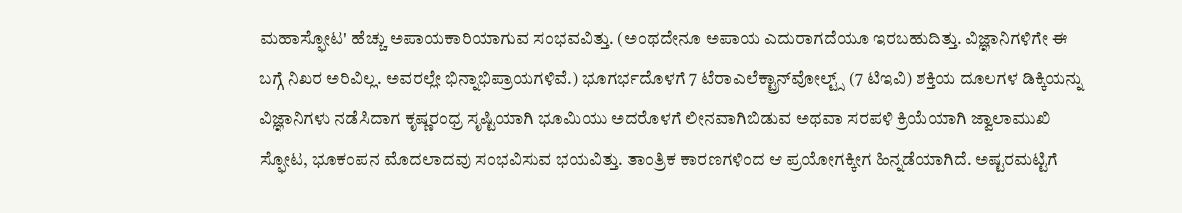ಮಹಾಸ್ಫೋಟ' ಹೆಚ್ಚು ಅಪಾಯಕಾರಿಯಾಗುವ ಸಂಭವವಿತ್ತು. (ಅಂಥದೇನೂ ಅಪಾಯ ಎದುರಾಗದೆಯೂ ಇರಬಹುದಿತ್ತು. ವಿಜ್ಞಾನಿಗಳಿಗೇ ಈ ಬಗ್ಗೆ ನಿಖರ ಅರಿವಿಲ್ಲ. ಅವರಲ್ಲೇ ಭಿನ್ನಾಭಿಪ್ರಾಯಗಳಿವೆ.) ಭೂಗರ್ಭದೊಳಗೆ 7 ಟೆರಾಎಲೆಕ್ಟ್ರಾನ್‌ವೋಲ್ಟ್ಸ್ (7 ಟಿಇವಿ) ಶಕ್ತಿಯ ದೂಲಗಳ ಡಿಕ್ಕಿಯನ್ನು ವಿಜ್ಞಾನಿಗಳು ನಡೆಸಿದಾಗ ಕೃಷ್ಣರಂಧ್ರ ಸೃಷ್ಟಿಯಾಗಿ ಭೂಮಿಯು ಅದರೊಳಗೆ ಲೀನವಾಗಿಬಿಡುವ ಅಥವಾ ಸರಪಳಿ ಕ್ರಿಯೆಯಾಗಿ ಜ್ವಾಲಾಮುಖಿ ಸ್ಫೋಟ, ಭೂಕಂಪನ ಮೊದಲಾದವು ಸಂಭವಿಸುವ ಭಯವಿತ್ತು. ತಾಂತ್ರಿಕ ಕಾರಣಗಳಿಂದ ಆ ಪ್ರಯೋಗಕ್ಕೀಗ ಹಿನ್ನಡೆಯಾಗಿದೆ. ಅಷ್ಟರಮಟ್ಟಿಗೆ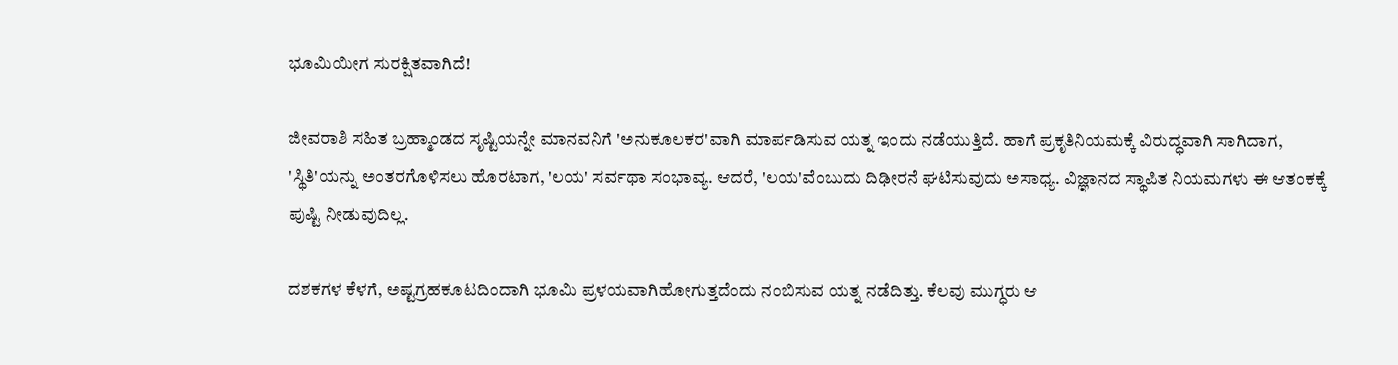ಭೂಮಿಯೀಗ ಸುರಕ್ಷಿತವಾಗಿದೆ!

ಜೀವರಾಶಿ ಸಹಿತ ಬ್ರಹ್ಮಾಂಡದ ಸೃಷ್ಟಿಯನ್ನೇ ಮಾನವನಿಗೆ 'ಅನುಕೂಲಕರ'ವಾಗಿ ಮಾರ್ಪಡಿಸುವ ಯತ್ನ ಇಂದು ನಡೆಯುತ್ತಿದೆ. ಹಾಗೆ ಪ್ರಕೃತಿನಿಯಮಕ್ಕೆ ವಿರುದ್ಧವಾಗಿ ಸಾಗಿದಾಗ, 'ಸ್ಥಿತಿ'ಯನ್ನು ಅಂತರಗೊಳಿಸಲು ಹೊರಟಾಗ, 'ಲಯ' ಸರ್ವಥಾ ಸಂಭಾವ್ಯ. ಆದರೆ, 'ಲಯ'ವೆಂಬುದು ದಿಢೀರನೆ ಘಟಿಸುವುದು ಅಸಾಧ್ಯ. ವಿಜ್ಞಾನದ ಸ್ಥಾಪಿತ ನಿಯಮಗಳು ಈ ಆತಂಕಕ್ಕೆ ಪುಷ್ಟಿ ನೀಡುವುದಿಲ್ಲ.

ದಶಕಗಳ ಕೆಳಗೆ, ಅಷ್ಟಗ್ರಹಕೂಟದಿಂದಾಗಿ ಭೂಮಿ ಪ್ರಳಯವಾಗಿಹೋಗುತ್ತದೆಂದು ನಂಬಿಸುವ ಯತ್ನ ನಡೆದಿತ್ತು. ಕೆಲವು ಮುಗ್ಧರು ಆ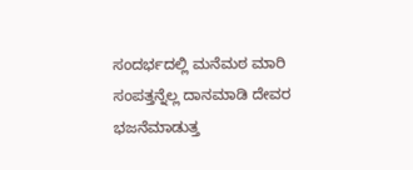ಸಂದರ್ಭದಲ್ಲಿ ಮನೆಮಠ ಮಾರಿ ಸಂಪತ್ತನ್ನೆಲ್ಲ ದಾನಮಾಡಿ ದೇವರ ಭಜನೆಮಾಡುತ್ತ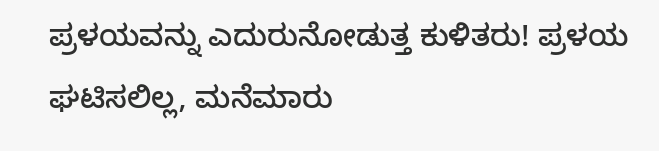ಪ್ರಳಯವನ್ನು ಎದುರುನೋಡುತ್ತ ಕುಳಿತರು! ಪ್ರಳಯ ಘಟಿಸಲಿಲ್ಲ, ಮನೆಮಾರು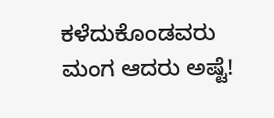ಕಳೆದುಕೊಂಡವರು ಮಂಗ ಆದರು ಅಷ್ಟೆ!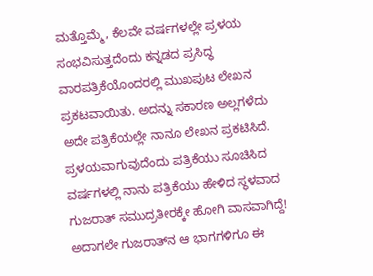ಮತ್ತೊಮ್ಮೆ, ಕೆಲವೇ ವರ್ಷಗಳಲ್ಲೇ ಪ್ರಳಯ ಸಂಭವಿಸುತ್ತದೆಂದು ಕನ್ನಡದ ಪ್ರಸಿದ್ಧ ವಾರಪತ್ರಿಕೆಯೊಂದರಲ್ಲಿ ಮುಖಪುಟ ಲೇಖನ ಪ್ರಕಟವಾಯಿತು. ಅದನ್ನು ಸಕಾರಣ ಅಲ್ಲಗಳೆದು ಅದೇ ಪತ್ರಿಕೆಯಲ್ಲೇ ನಾನೂ ಲೇಖನ ಪ್ರಕಟಿಸಿದೆ. ಪ್ರಳಯವಾಗುವುದೆಂದು ಪತ್ರಿಕೆಯು ಸೂಚಿಸಿದ ವರ್ಷಗಳಲ್ಲಿ ನಾನು ಪತ್ರಿಕೆಯು ಹೇಳಿದ ಸ್ಥಳವಾದ ಗುಜರಾತ್ ಸಮುದ್ರತೀರಕ್ಕೇ ಹೋಗಿ ವಾಸವಾಗಿದ್ದೆ! ಅದಾಗಲೇ ಗುಜರಾತ್‌ನ ಆ ಭಾಗಗಳಿಗೂ ಈ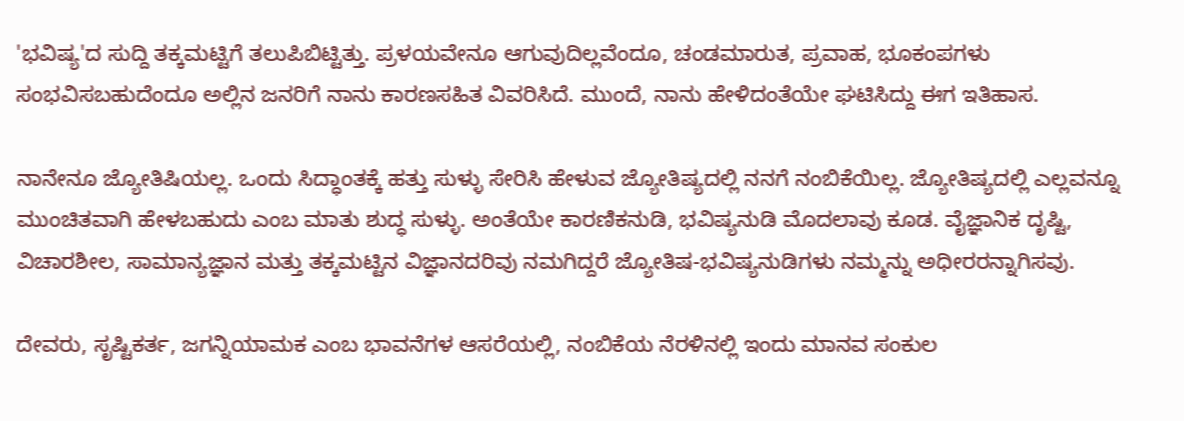'ಭವಿಷ್ಯ'ದ ಸುದ್ದಿ ತಕ್ಕಮಟ್ಟಿಗೆ ತಲುಪಿಬಿಟ್ಟಿತ್ತು. ಪ್ರಳಯವೇನೂ ಆಗುವುದಿಲ್ಲವೆಂದೂ, ಚಂಡಮಾರುತ, ಪ್ರವಾಹ, ಭೂಕಂಪಗಳು ಸಂಭವಿಸಬಹುದೆಂದೂ ಅಲ್ಲಿನ ಜನರಿಗೆ ನಾನು ಕಾರಣಸಹಿತ ವಿವರಿಸಿದೆ. ಮುಂದೆ, ನಾನು ಹೇಳಿದಂತೆಯೇ ಘಟಿಸಿದ್ದು ಈಗ ಇತಿಹಾಸ.

ನಾನೇನೂ ಜ್ಯೋತಿಷಿಯಲ್ಲ. ಒಂದು ಸಿದ್ಧಾಂತಕ್ಕೆ ಹತ್ತು ಸುಳ್ಳು ಸೇರಿಸಿ ಹೇಳುವ ಜ್ಯೋತಿಷ್ಯದಲ್ಲಿ ನನಗೆ ನಂಬಿಕೆಯಿಲ್ಲ. ಜ್ಯೋತಿಷ್ಯದಲ್ಲಿ ಎಲ್ಲವನ್ನೂ ಮುಂಚಿತವಾಗಿ ಹೇಳಬಹುದು ಎಂಬ ಮಾತು ಶುದ್ಧ ಸುಳ್ಳು. ಅಂತೆಯೇ ಕಾರಣಿಕನುಡಿ, ಭವಿಷ್ಯನುಡಿ ಮೊದಲಾವು ಕೂಡ. ವೈಜ್ಞಾನಿಕ ದೃಷ್ಟಿ, ವಿಚಾರಶೀಲ, ಸಾಮಾನ್ಯಜ್ಞಾನ ಮತ್ತು ತಕ್ಕಮಟ್ಟಿನ ವಿಜ್ಞಾನದರಿವು ನಮಗಿದ್ದರೆ ಜ್ಯೋತಿಷ-ಭವಿಷ್ಯನುಡಿಗಳು ನಮ್ಮನ್ನು ಅಧೀರರನ್ನಾಗಿಸವು.

ದೇವರು, ಸೃಷ್ಟಿಕರ್ತ, ಜಗನ್ನಿಯಾಮಕ ಎಂಬ ಭಾವನೆಗಳ ಆಸರೆಯಲ್ಲಿ, ನಂಬಿಕೆಯ ನೆರಳಿನಲ್ಲಿ ಇಂದು ಮಾನವ ಸಂಕುಲ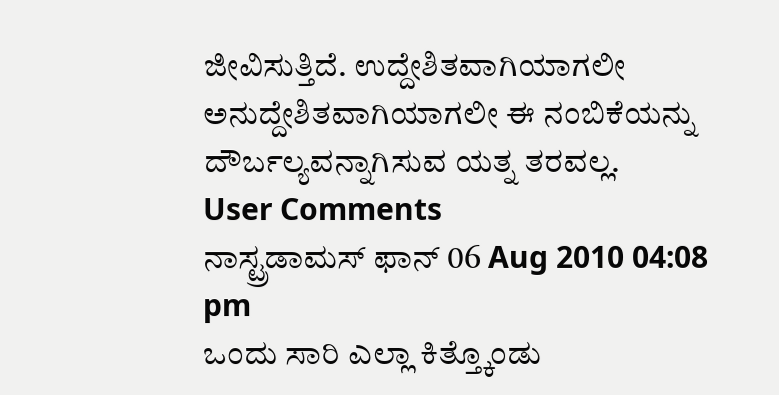ಜೀವಿಸುತ್ತಿದೆ. ಉದ್ದೇಶಿತವಾಗಿಯಾಗಲೀ ಅನುದ್ದೇಶಿತವಾಗಿಯಾಗಲೀ ಈ ನಂಬಿಕೆಯನ್ನು ದೌರ್ಬಲ್ಯವನ್ನಾಗಿಸುವ ಯತ್ನ ತರವಲ್ಲ.
User Comments
ನಾಸ್ಟ್ರಡಾಮಸ್ ಫಾನ್ 06 Aug 2010 04:08 pm
ಒಂದು ಸಾರಿ ಎಲ್ಲಾ ಕಿತ್ತ್ಕೊಂಡು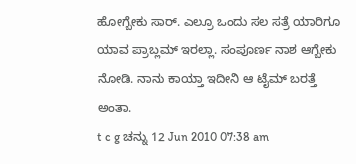ಹೋಗ್ಬೇಕು ಸಾರ್. ಎಲ್ರೂ ಒಂದು ಸಲ ಸತ್ರೆ ಯಾರಿಗೂ ಯಾವ ಪ್ರಾಬ್ಲಮ್ ಇರಲ್ಲಾ. ಸಂಪೂರ್ಣ ನಾಶ ಆಗ್ಬೇಕು ನೋಡಿ. ನಾನು ಕಾಯ್ತಾ ಇದೀನಿ ಆ ಟೈಮ್ ಬರತ್ತೆ ಅಂತಾ.
t c g ಚನ್ನು 12 Jun 2010 07:38 am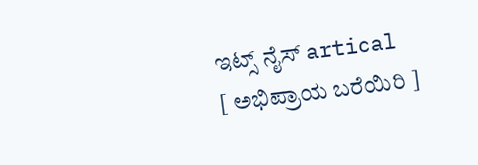ಇಟ್ಸ್ ನೈಸ್ artical
[ ಅಭಿಪ್ರಾಯ ಬರೆಯಿರಿ ]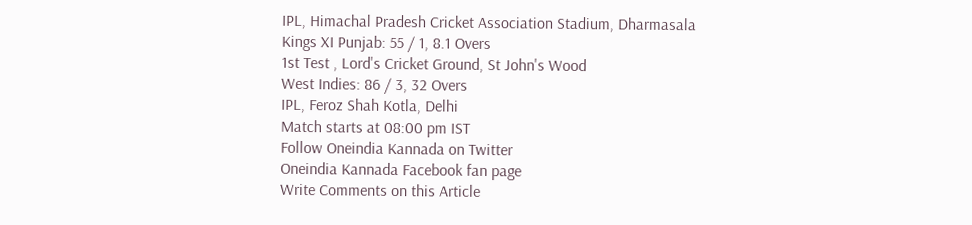IPL, Himachal Pradesh Cricket Association Stadium, Dharmasala
Kings XI Punjab: 55 / 1, 8.1 Overs
1st Test , Lord's Cricket Ground, St John's Wood
West Indies: 86 / 3, 32 Overs
IPL, Feroz Shah Kotla, Delhi
Match starts at 08:00 pm IST
Follow Oneindia Kannada on Twitter
Oneindia Kannada Facebook fan page
Write Comments on this Article